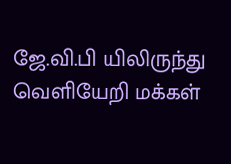ஜே.வி.பி யிலிருந்து வெளியேறி மக்கள்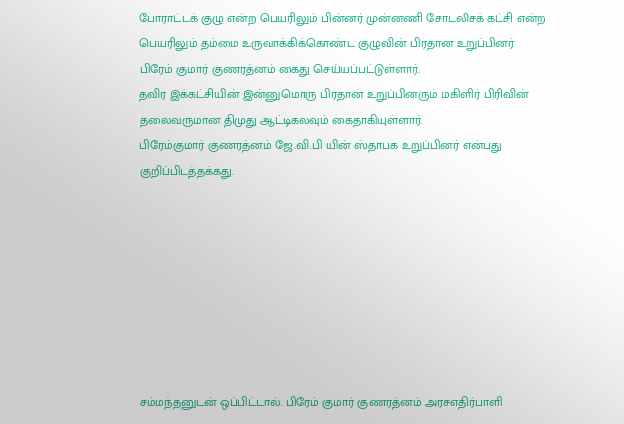போராட்டக் குழு என்ற பெயரிலும் பின்னர் முன்னணி சோடலிசக் கட்சி என்ற பெயரிலும் தம்மை உருவாக்கிக்கொண்ட குழுவின் பிரதான உறுப்பினர் பிரேம் குமார் குணரத்னம் கைது செய்யப்பட்டுள்ளார்.
தவிர இக்கட்சியின் இன்னுமொரு பிரதான உறுப்பினரும் மகிளிர் பிரிவின் தலைவருமான திமுது ஆட்டிகலவும் கைதாகியுள்ளார்.
பிரேம்குமார் குணரத்னம் ஜே.வி.பி யின் ஸ்தாபக உறுப்பினர் என்பது குறிப்பிடத்தக்கது.








சம்மந்தனுடன் ஒப்பிட்டால். பிரேம் குமார் குணரத்னம் அரசஎதிர்பாளி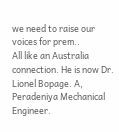we need to raise our voices for prem..
All like an Australia connection. He is now Dr. Lionel Bopage. A, Peradeniya Mechanical Engineer.